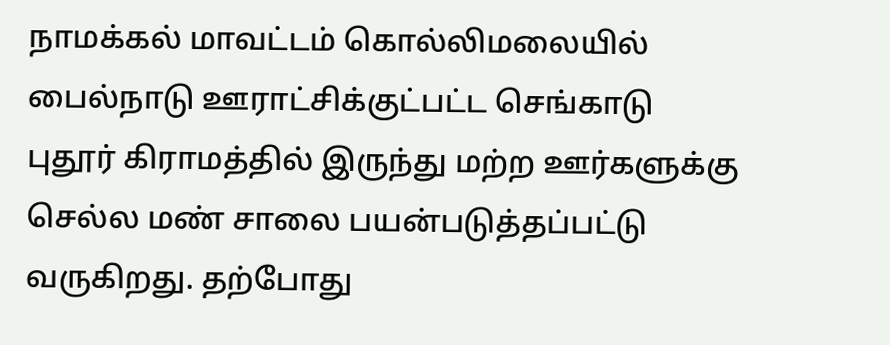நாமக்கல் மாவட்டம் கொல்லிமலையில் பைல்நாடு ஊராட்சிக்குட்பட்ட செங்காடு புதூர் கிராமத்தில் இருந்து மற்ற ஊர்களுக்கு செல்ல மண் சாலை பயன்படுத்தப்பட்டு வருகிறது. தற்போது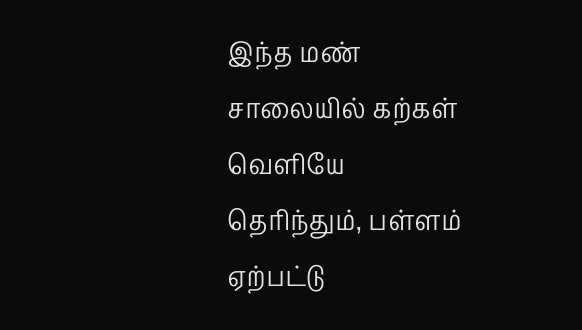இந்த மண் சாலையில் கற்கள் வெளியே தெரிந்தும், பள்ளம் ஏற்பட்டு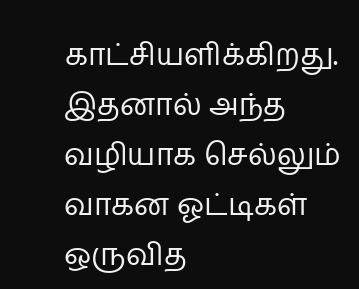காட்சியளிக்கிறது. இதனால் அந்த வழியாக செல்லும் வாகன ஓட்டிகள் ஒருவித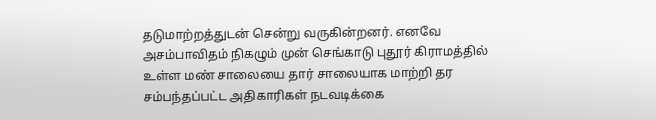தடுமாற்றத்துடன் சென்று வருகின்றனர். எனவே அசம்பாவிதம் நிகழும் முன் செங்காடு புதூர் கிராமத்தில் உள்ள மண் சாலையை தார் சாலையாக மாற்றி தர சம்பந்தப்பட்ட அதிகாரிகள் நடவடிக்கை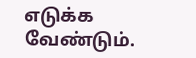எடுக்க வேண்டும்.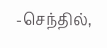-செந்தில்,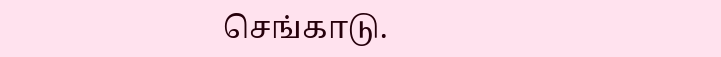செங்காடு.